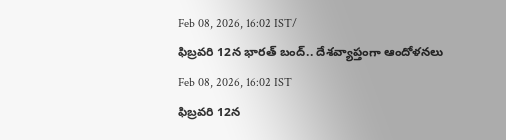Feb 08, 2026, 16:02 IST/
ఫిబ్రవరి 12న భారత్ బంద్.. దేశవ్యాప్తంగా ఆందోళనలు
Feb 08, 2026, 16:02 IST
ఫిబ్రవరి 12న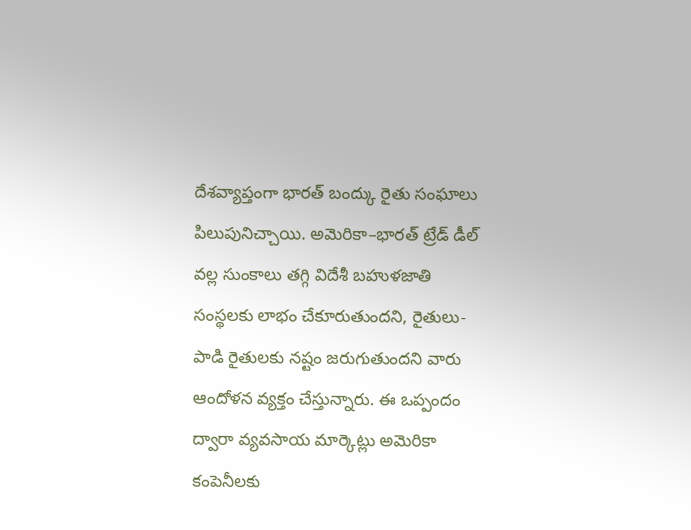దేశవ్యాప్తంగా భారత్ బంద్కు రైతు సంఘాలు పిలుపునిచ్చాయి. అమెరికా–భారత్ ట్రేడ్ డీల్ వల్ల సుంకాలు తగ్గి విదేశీ బహుళజాతి సంస్థలకు లాభం చేకూరుతుందని, రైతులు-పాడి రైతులకు నష్టం జరుగుతుందని వారు ఆందోళన వ్యక్తం చేస్తున్నారు. ఈ ఒప్పందం ద్వారా వ్యవసాయ మార్కెట్లు అమెరికా కంపెనీలకు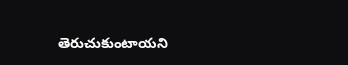తెరుచుకుంటాయని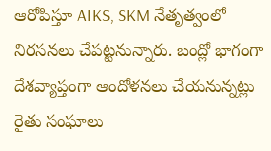ఆరోపిస్తూ AIKS, SKM నేతృత్వంలో నిరసనలు చేపట్టనున్నారు. బంద్లో భాగంగా దేశవ్యాప్తంగా ఆందోళనలు చేయనున్నట్లు రైతు సంఘాలు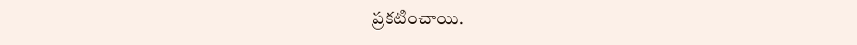ప్రకటించాయి.